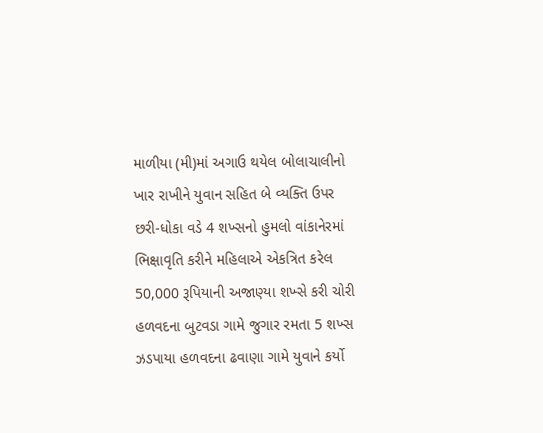માળીયા (મી)માં અગાઉ થયેલ બોલાચાલીનો ખાર રાખીને યુવાન સહિત બે વ્યક્તિ ઉપર છરી-ધોકા વડે 4 શખ્સનો હુમલો વાંકાનેરમાં ભિક્ષાવૃતિ કરીને મહિલાએ એકત્રિત કરેલ 50,000 રૂપિયાની અજાણ્યા શખ્સે કરી ચોરી હળવદના બુટવડા ગામે જુગાર રમતા 5 શખ્સ ઝડપાયા હળવદના ઢવાણા ગામે યુવાને કર્યો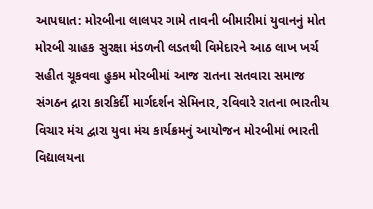આપઘાત: મોરબીના લાલપર ગામે તાવની બીમારીમાં યુવાનનું મોત મોરબી ગ્રાહક સુરક્ષા મંડળની લડતથી વિમેદારને આઠ લાખ ખર્ચ સહીત ચૂકવવા હુકમ મોરબીમાં આજ રાતના સતવારા સમાજ સંગઠન દ્રારા કારકિર્દી માર્ગદર્શન સેમિનાર, રવિવારે રાતના ભારતીય વિચાર મંચ દ્વારા યુવા મંચ કાર્યક્રમનું આયોજન મોરબીમાં ભારતી વિદ્યાલયના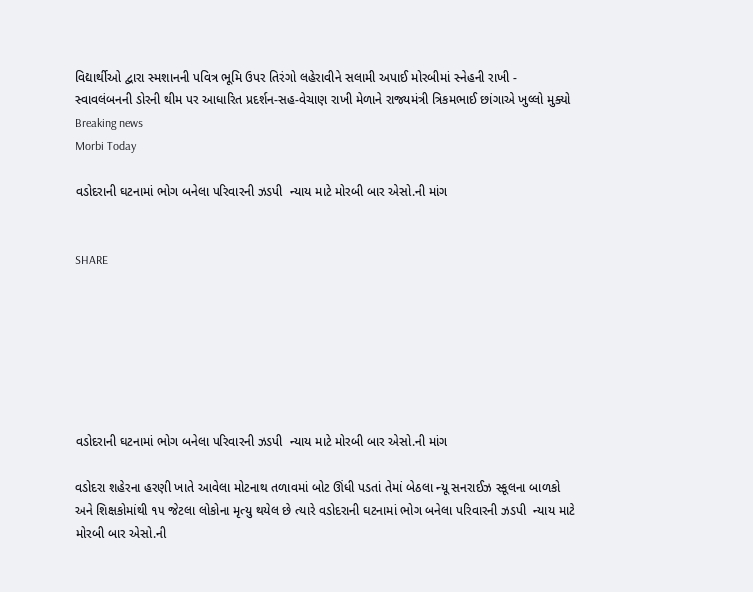વિદ્યાર્થીઓ દ્વારા સ્મશાનની પવિત્ર ભૂમિ ઉપર તિરંગો લહેરાવીને સલામી અપાઈ મોરબીમાં સ્નેહની રાખી - સ્વાવલંબનની ડોરની થીમ પર આધારિત પ્રદર્શન-સહ-વેચાણ રાખી મેળાને રાજ્યમંત્રી ત્રિકમભાઈ છાંગાએ ખુલ્લો મુક્યો
Breaking news
Morbi Today

વડોદરાની ઘટનામાં ભોગ બનેલા પરિવારની ઝડપી  ન્યાય માટે મોરબી બાર એસો.ની માંગ


SHARE







વડોદરાની ઘટનામાં ભોગ બનેલા પરિવારની ઝડપી  ન્યાય માટે મોરબી બાર એસો.ની માંગ

વડોદરા શહેરના હરણી ખાતે આવેલા મોટનાથ તળાવમાં બોટ ઊંધી પડતાં તેમાં બેઠલા ન્યૂ સનરાઈઝ સ્કૂલના બાળકો અને શિક્ષકોમાંથી ૧૫ જેટલા લોકોના મૃત્યુ થયેલ છે ત્યારે વડોદરાની ઘટનામાં ભોગ બનેલા પરિવારની ઝડપી  ન્યાય માટે મોરબી બાર એસો.ની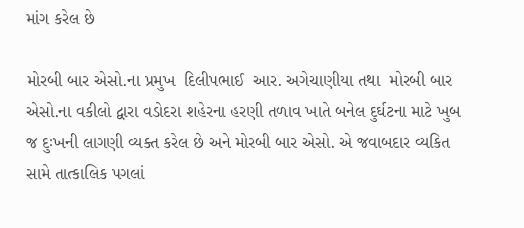માંગ કરેલ છે

મોરબી બાર એસો.ના પ્રમુખ  દિલીપભાઈ  આર. અગેચાણીયા તથા  મોરબી બાર એસો.ના વકીલો દ્વારા વડોદરા શહેરના હરણી તળાવ ખાતે બનેલ દુર્ઘટના માટે ખુબ જ દુઃખની લાગણી વ્યક્ત કરેલ છે અને મોરબી બાર એસો. એ જવાબદાર વ્યકિત સામે તાત્કાલિક પગલાં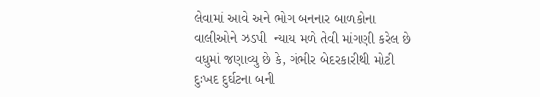લેવામાં આવે અને ભોગ બનનાર બાળકોના વાલીઓને ઝડપી  ન્યાય મળે તેવી માંગણી કરેલ છે વધુમાં જણાવ્યુ છે કે, ગંભીર બેદરકારીથી મોટી દુઃખદ દુર્ઘટના બની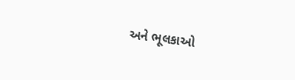અને ભૂલકાઓ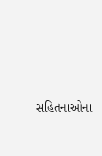સહિતનાઓના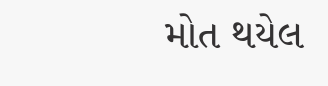મોત થયેલ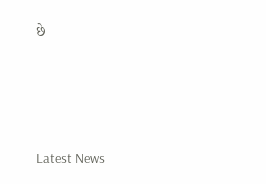છે






Latest News